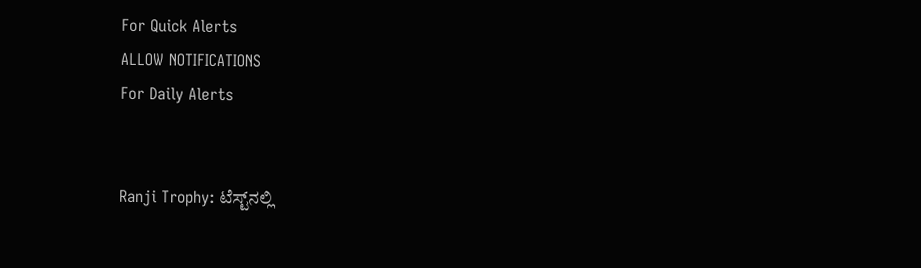For Quick Alerts
ALLOW NOTIFICATIONS
For Daily Alerts


Ranji Trophy: ಟೆಸ್ಟ್‌ನಲ್ಲಿ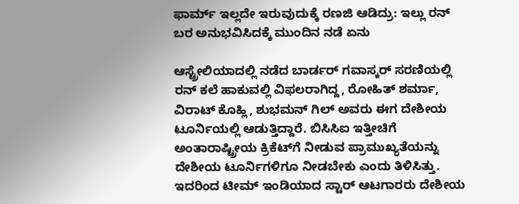ಫಾರ್ಮ್‌ ಇಲ್ಲದೇ ಇರುವುದುಕ್ಕೆ ರಣಜಿ ಆಡಿದ್ರು: ಇಲ್ಲು ರನ್‌ ಬರ ಅನುಭವಿಸಿದಕ್ಕೆ ಮುಂದಿನ ನಡೆ ಏನು

ಆಸ್ಟ್ರೇಲಿಯಾದಲ್ಲಿ ನಡೆದ ಬಾರ್ಡರ್ ಗವಾಸ್ಕರ್‌ ಸರಣಿಯಲ್ಲಿ ರನ್‌ ಕಲೆ ಹಾಕುವಲ್ಲಿ ವಿಫಲರಾಗಿದ್ದ, ರೋಹಿತ್ ಶರ್ಮಾ, ವಿರಾಟ್ ಕೊಹ್ಲಿ, ಶುಭಮನ್‌ ಗಿಲ್ ಅವರು ಈಗ ದೇಶೀಯ ಟೂರ್ನಿಯಲ್ಲಿ ಆಡುತ್ತಿದ್ದಾರೆ. ಬಿಸಿಸಿಐ ಇತ್ತೀಚಿಗೆ ಅಂತಾರಾಷ್ಟ್ರೀಯ ಕ್ರಿಕೆಟ್‌ಗೆ ನೀಡುವ ಪ್ರಾಮುಖ್ಯತೆಯನ್ನು ದೇಶೀಯ ಟೂರ್ನಿಗಳಿಗೂ ನೀಡಬೇಕು ಎಂದು ತಿಳಿಸಿತ್ತು. ಇದರಿಂದ ಟೀಮ್ ಇಂಡಿಯಾದ ಸ್ಟಾರ್ ಆಟಗಾರರು ದೇಶೀಯ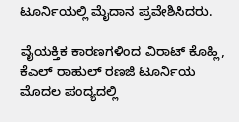ಟೂರ್ನಿಯಲ್ಲಿ ಮೈದಾನ ಪ್ರವೇಶಿಸಿದರು.

ವೈಯಕ್ತಿಕ ಕಾರಣಗಳಿಂದ ವಿರಾಟ್ ಕೊಹ್ಲಿ, ಕೆಎಲ್ ರಾಹುಲ್‌ ರಣಜಿ ಟೂರ್ನಿಯ ಮೊದಲ ಪಂದ್ಯದಲ್ಲಿ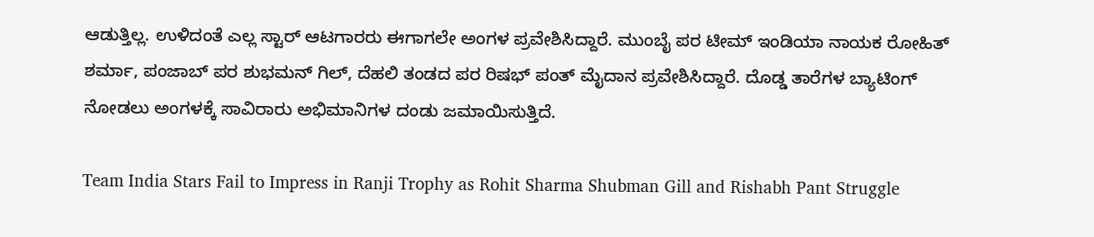ಆಡುತ್ತಿಲ್ಲ. ಉಳಿದಂತೆ ಎಲ್ಲ ಸ್ಟಾರ್ ಆಟಗಾರರು ಈಗಾಗಲೇ ಅಂಗಳ ಪ್ರವೇಶಿಸಿದ್ದಾರೆ. ಮುಂಬೈ ಪರ ಟೀಮ್ ಇಂಡಿಯಾ ನಾಯಕ ರೋಹಿತ್ ಶರ್ಮಾ, ಪಂಜಾಬ್‌ ಪರ ಶುಭಮನ್‌ ಗಿಲ್‌, ದೆಹಲಿ ತಂಡದ ಪರ ರಿಷಭ್‌ ಪಂತ್‌ ಮೈದಾನ ಪ್ರವೇಶಿಸಿದ್ದಾರೆ. ದೊಡ್ಡ ತಾರೆಗಳ ಬ್ಯಾಟಿಂಗ್ ನೋಡಲು ಅಂಗಳಕ್ಕೆ ಸಾವಿರಾರು ಅಭಿಮಾನಿಗಳ ದಂಡು ಜಮಾಯಿಸುತ್ತಿದೆ.

Team India Stars Fail to Impress in Ranji Trophy as Rohit Sharma Shubman Gill and Rishabh Pant Struggle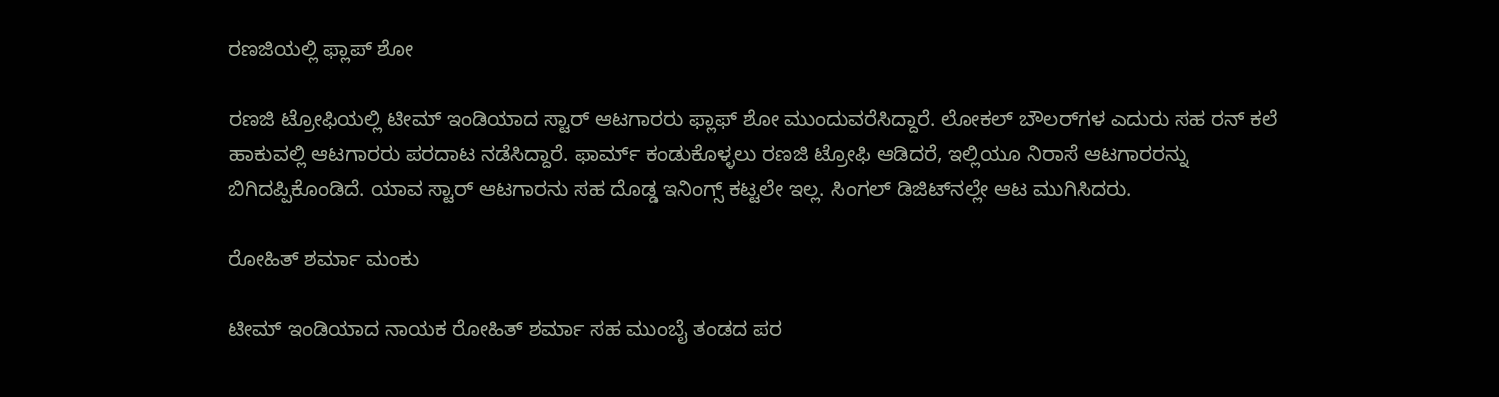ರಣಜಿಯಲ್ಲಿ ಫ್ಲಾಪ್‌ ಶೋ

ರಣಜಿ ಟ್ರೋಫಿಯಲ್ಲಿ ಟೀಮ್ ಇಂಡಿಯಾದ ಸ್ಟಾರ್‌ ಆಟಗಾರರು ಫ್ಲಾಫ್‌ ಶೋ ಮುಂದುವರೆಸಿದ್ದಾರೆ. ಲೋಕಲ್‌ ಬೌಲರ್‌ಗಳ ಎದುರು ಸಹ ರನ್‌ ಕಲೆ ಹಾಕುವಲ್ಲಿ ಆಟಗಾರರು ಪರದಾಟ ನಡೆಸಿದ್ದಾರೆ. ಫಾರ್ಮ್‌ ಕಂಡುಕೊಳ್ಳಲು ರಣಜಿ ಟ್ರೋಫಿ ಆಡಿದರೆ, ಇಲ್ಲಿಯೂ ನಿರಾಸೆ ಆಟಗಾರರನ್ನು ಬಿಗಿದಪ್ಪಿಕೊಂಡಿದೆ. ಯಾವ ಸ್ಟಾರ್ ಆಟಗಾರನು ಸಹ ದೊಡ್ಡ ಇನಿಂಗ್ಸ್ ಕಟ್ಟಲೇ ಇಲ್ಲ. ಸಿಂಗಲ್‌ ಡಿಜಿಟ್‌ನಲ್ಲೇ ಆಟ ಮುಗಿಸಿದರು.

ರೋಹಿತ್‌ ಶರ್ಮಾ ಮಂಕು

ಟೀಮ್ ಇಂಡಿಯಾದ ನಾಯಕ ರೋಹಿತ್ ಶರ್ಮಾ ಸಹ ಮುಂಬೈ ತಂಡದ ಪರ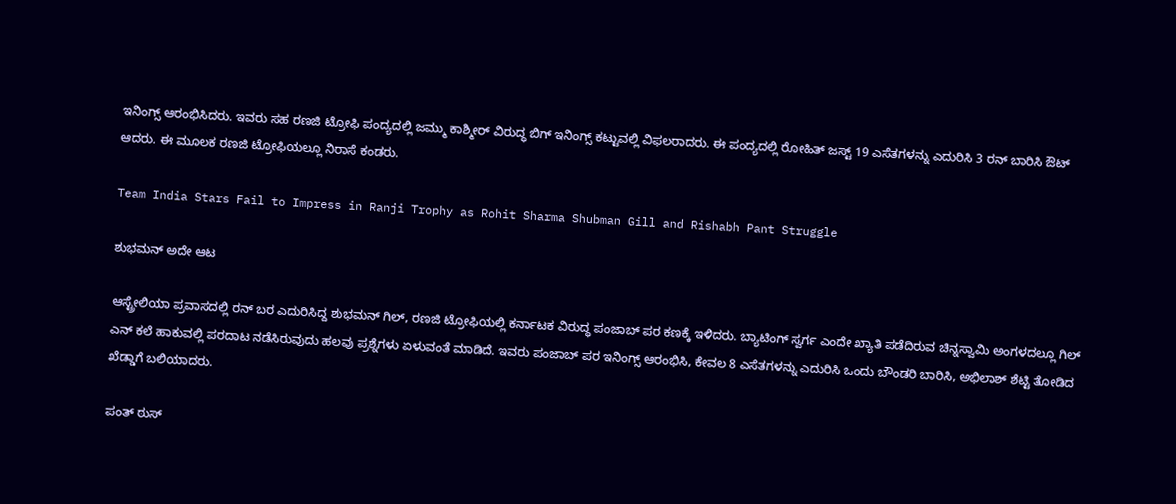ಇನಿಂಗ್ಸ್ ಆರಂಭಿಸಿದರು. ಇವರು ಸಹ ರಣಜಿ ಟ್ರೋಫಿ ಪಂದ್ಯದಲ್ಲಿ ಜಮ್ಮು ಕಾಶ್ಮೀರ್ ವಿರುದ್ಧ ಬಿಗ್‌ ಇನಿಂಗ್ಸ್ ಕಟ್ಟುವಲ್ಲಿ ವಿಫಲರಾದರು. ಈ ಪಂದ್ಯದಲ್ಲಿ ರೋಹಿತ್‌ ಜಸ್ಟ್‌ 19 ಎಸೆತಗಳನ್ನು ಎದುರಿಸಿ 3 ರನ್‌ ಬಾರಿಸಿ ಔಟ್ ಆದರು. ಈ ಮೂಲಕ ರಣಜಿ ಟ್ರೋಫಿಯಲ್ಲೂ ನಿರಾಸೆ ಕಂಡರು.

Team India Stars Fail to Impress in Ranji Trophy as Rohit Sharma Shubman Gill and Rishabh Pant Struggle

ಶುಭಮನ್‌ ಅದೇ ಆಟ

ಆಸ್ಟ್ರೇಲಿಯಾ ಪ್ರವಾಸದಲ್ಲಿ ರನ್‌ ಬರ ಎದುರಿಸಿದ್ದ ಶುಭಮನ್‌ ಗಿಲ್‌, ರಣಜಿ ಟ್ರೋಫಿಯಲ್ಲಿ ಕರ್ನಾಟಕ ವಿರುದ್ಧ ಪಂಜಾಬ್‌ ಪರ ಕಣಕ್ಕೆ ಇಳಿದರು. ಬ್ಯಾಟಿಂಗ್ ಸ್ವರ್ಗ ಎಂದೇ ಖ್ಯಾತಿ ಪಡೆದಿರುವ ಚಿನ್ನಸ್ವಾಮಿ ಅಂಗಳದಲ್ಲೂ ಗಿಲ್‌ ಎನ್‌ ಕಲೆ ಹಾಕುವಲ್ಲಿ ಪರದಾಟ ನಡೆಸಿರುವುದು ಹಲವು ಪ್ರಶ್ನೆಗಳು ಏಳುವಂತೆ ಮಾಡಿದೆ. ಇವರು ಪಂಜಾಬ್‌ ಪರ ಇನಿಂಗ್ಸ್ ಆರಂಭಿಸಿ, ಕೇವಲ 8 ಎಸೆತಗಳನ್ನು ಎದುರಿಸಿ ಒಂದು ಬೌಂಡರಿ ಬಾರಿಸಿ, ಅಭಿಲಾಶ್ ಶೆಟ್ಟಿ ತೋಡಿದ ಖೆಡ್ಡಾಗೆ ಬಲಿಯಾದರು.

ಪಂತ್‌ ಠುಸ್‌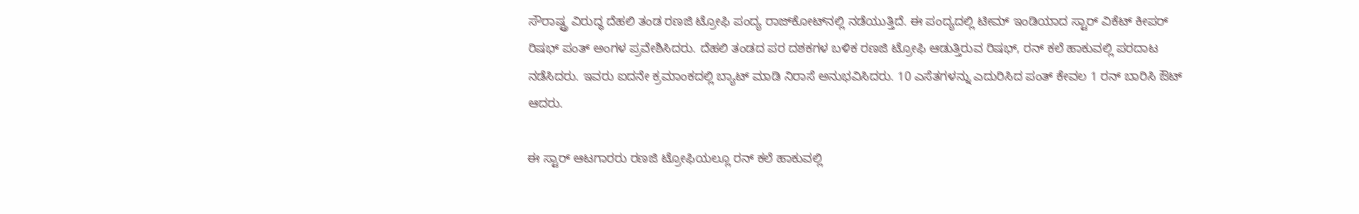ಸೌರಾಷ್ಟ್ರ ವಿರುದ್ಧ ದೆಹಲಿ ತಂಡ ರಣಜಿ ಟ್ರೋಫಿ ಪಂದ್ಯ ರಾಜ್‌ಕೋಟ್‌ನಲ್ಲಿ ನಡೆಯುತ್ತಿದೆ. ಈ ಪಂದ್ಯದಲ್ಲಿ ಟೀಮ್ ಇಂಡಿಯಾದ ಸ್ಟಾರ್ ವಿಕೆಟ್‌ ಕೀಪರ್ ರಿಷಭ್‌ ಪಂತ್‌ ಅಂಗಳ ಪ್ರವೇಶಿಸಿದರು. ದೆಹಲಿ ತಂಡದ ಪರ ದಶಕಗಳ ಬಳಿಕ ರಣಜಿ ಟ್ರೋಫಿ ಆಡುತ್ತಿರುವ ರಿಷಭ್‌, ರನ್‌ ಕಲೆ ಹಾಕುವಲ್ಲಿ ಪರದಾಟ ನಡೆಸಿದರು. ಇವರು ಐದನೇ ಕ್ರಮಾಂಕದಲ್ಲಿ ಬ್ಯಾಟ್ ಮಾಡಿ ನಿರಾಸೆ ಅನುಭವಿಸಿದರು. 10 ಎಸೆತಗಳನ್ನು ಎದುರಿಸಿದ ಪಂತ್‌ ಕೇವಲ 1 ರನ್‌ ಬಾರಿಸಿ ಔಟ್ ಆದರು.

ಈ ಸ್ಟಾರ್ ಆಟಗಾರರು ರಣಜಿ ಟ್ರೋಫಿಯಲ್ಲೂ ರನ್‌ ಕಲೆ ಹಾಕುವಲ್ಲಿ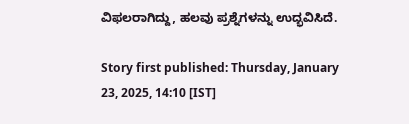ವಿಫಲರಾಗಿದ್ದು, ಹಲವು ಪ್ರಶ್ನೆಗಳನ್ನು ಉದ್ಭವಿಸಿದೆ.

Story first published: Thursday, January 23, 2025, 14:10 [IST]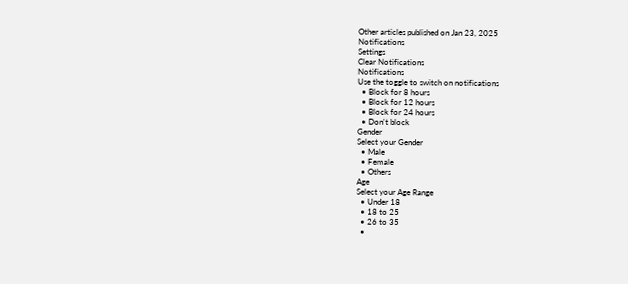Other articles published on Jan 23, 2025
Notifications
Settings
Clear Notifications
Notifications
Use the toggle to switch on notifications
  • Block for 8 hours
  • Block for 12 hours
  • Block for 24 hours
  • Don't block
Gender
Select your Gender
  • Male
  • Female
  • Others
Age
Select your Age Range
  • Under 18
  • 18 to 25
  • 26 to 35
  •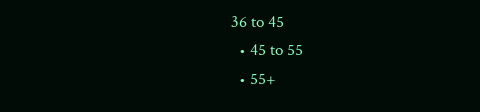36 to 45
  • 45 to 55
  • 55+